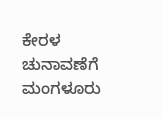ಕೇರಳ ಚುನಾವಣೆಗೆ ಮಂಗಳೂರು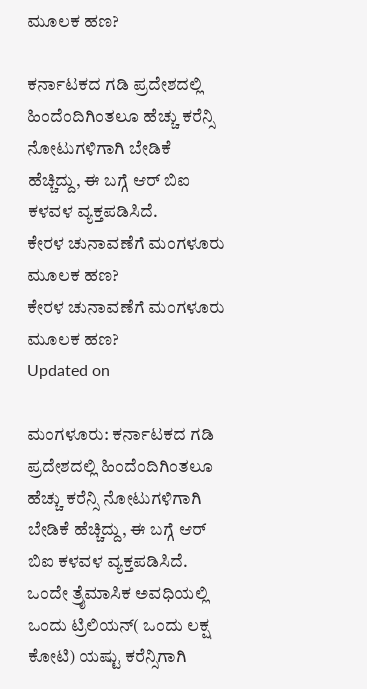ಮೂಲಕ ಹಣ?

ಕರ್ನಾಟಕದ ಗಡಿ ಪ್ರದೇಶದಲ್ಲಿ ಹಿಂದೆಂದಿಗಿಂತಲೂ ಹೆಚ್ಚು ಕರೆನ್ಸಿ ನೋಟುಗಳಿಗಾಗಿ ಬೇಡಿಕೆ ಹೆಚ್ಚಿದ್ದು, ಈ ಬಗ್ಗೆ ಆರ್ ಬಿಐ ಕಳವಳ ವ್ಯಕ್ತಪಡಿಸಿದೆ.
ಕೇರಳ ಚುನಾವಣೆಗೆ ಮಂಗಳೂರು ಮೂಲಕ ಹಣ?
ಕೇರಳ ಚುನಾವಣೆಗೆ ಮಂಗಳೂರು ಮೂಲಕ ಹಣ?
Updated on

ಮಂಗಳೂರು: ಕರ್ನಾಟಕದ ಗಡಿ ಪ್ರದೇಶದಲ್ಲಿ ಹಿಂದೆಂದಿಗಿಂತಲೂ ಹೆಚ್ಚು ಕರೆನ್ಸಿ ನೋಟುಗಳಿಗಾಗಿ ಬೇಡಿಕೆ ಹೆಚ್ಚಿದ್ದು, ಈ ಬಗ್ಗೆ ಆರ್ ಬಿಐ ಕಳವಳ ವ್ಯಕ್ತಪಡಿಸಿದೆ.
ಒಂದೇ ತ್ರೈಮಾಸಿಕ ಅವಧಿಯಲ್ಲಿ ಒಂದು ಟ್ರಿಲಿಯನ್( ಒಂದು ಲಕ್ಷ ಕೋಟಿ) ಯಷ್ಟು ಕರೆನ್ಸಿಗಾಗಿ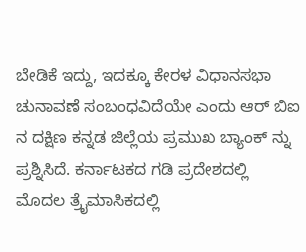ಬೇಡಿಕೆ ಇದ್ದು, ಇದಕ್ಕೂ ಕೇರಳ ವಿಧಾನಸಭಾ ಚುನಾವಣೆ ಸಂಬಂಧವಿದೆಯೇ ಎಂದು ಆರ್ ಬಿಐ ನ ದಕ್ಷಿಣ ಕನ್ನಡ ಜಿಲ್ಲೆಯ ಪ್ರಮುಖ ಬ್ಯಾಂಕ್ ನ್ನು ಪ್ರಶ್ನಿಸಿದೆ. ಕರ್ನಾಟಕದ ಗಡಿ ಪ್ರದೇಶದಲ್ಲಿ  ಮೊದಲ ತ್ರೈಮಾಸಿಕದಲ್ಲಿ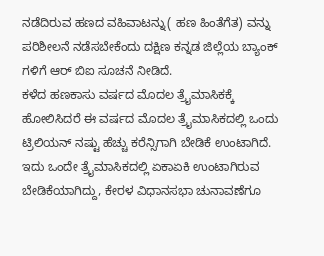ನಡೆದಿರುವ ಹಣದ ವಹಿವಾಟನ್ನು( ಹಣ ಹಿಂತೆಗೆತ) ವನ್ನು ಪರಿಶೀಲನೆ ನಡೆಸಬೇಕೆಂದು ದಕ್ಷಿಣ ಕನ್ನಡ ಜಿಲ್ಲೆಯ ಬ್ಯಾಂಕ್ ಗಳಿಗೆ ಆರ್ ಬಿಐ ಸೂಚನೆ ನೀಡಿದೆ.
ಕಳೆದ ಹಣಕಾಸು ವರ್ಷದ ಮೊದಲ ತ್ರೈಮಾಸಿಕಕ್ಕೆ ಹೋಲಿಸಿದರೆ ಈ ವರ್ಷದ ಮೊದಲ ತ್ರೈಮಾಸಿಕದಲ್ಲಿ ಒಂದು ಟ್ರಿಲಿಯನ್ ನಷ್ಟು ಹೆಚ್ಚು ಕರೆನ್ಸಿಗಾಗಿ ಬೇಡಿಕೆ ಉಂಟಾಗಿದೆ. ಇದು ಒಂದೇ ತ್ರೈಮಾಸಿಕದಲ್ಲಿ ಏಕಾಏಕಿ ಉಂಟಾಗಿರುವ ಬೇಡಿಕೆಯಾಗಿದ್ದು, ಕೇರಳ ವಿಧಾನಸಭಾ ಚುನಾವಣೆಗೂ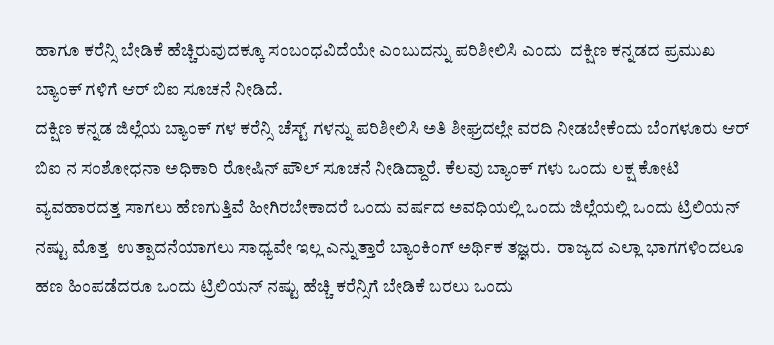ಹಾಗೂ ಕರೆನ್ಸಿ ಬೇಡಿಕೆ ಹೆಚ್ಚಿರುವುದಕ್ಕೂ ಸಂಬಂಧವಿದೆಯೇ ಎಂಬುದನ್ನು ಪರಿಶೀಲಿಸಿ ಎಂದು  ದಕ್ಷಿಣ ಕನ್ನಡದ ಪ್ರಮುಖ ಬ್ಯಾಂಕ್ ಗಳಿಗೆ ಆರ್ ಬಿಐ ಸೂಚನೆ ನೀಡಿದೆ.
ದಕ್ಷಿಣ ಕನ್ನಡ ಜಿಲ್ಲೆಯ ಬ್ಯಾಂಕ್ ಗಳ ಕರೆನ್ಸಿ ಚೆಸ್ಟ್ ಗಳನ್ನು ಪರಿಶೀಲಿಸಿ ಅತಿ ಶೀಘ್ರದಲ್ಲೇ ವರದಿ ನೀಡಬೇಕೆಂದು ಬೆಂಗಳೂರು ಆರ್ ಬಿಐ ನ ಸಂಶೋಧನಾ ಅಧಿಕಾರಿ ರೋಷಿನ್ ಪೌಲ್ ಸೂಚನೆ ನೀಡಿದ್ದಾರೆ. ಕೆಲವು ಬ್ಯಾಂಕ್ ಗಳು ಒಂದು ಲಕ್ಷ ಕೋಟಿ ವ್ಯವಹಾರದತ್ತ ಸಾಗಲು ಹೆಣಗುತ್ತಿವೆ ಹೀಗಿರಬೇಕಾದರೆ ಒಂದು ವರ್ಷದ ಅವಧಿಯಲ್ಲಿ ಒಂದು ಜಿಲ್ಲೆಯಲ್ಲಿ ಒಂದು ಟ್ರಿಲಿಯನ್ ನಷ್ಟು ಮೊತ್ತ  ಉತ್ಪಾದನೆಯಾಗಲು ಸಾಧ್ಯವೇ ಇಲ್ಲ ಎನ್ನುತ್ತಾರೆ ಬ್ಯಾಂಕಿಂಗ್ ಅರ್ಥಿಕ ತಜ್ಞರು.  ರಾಜ್ಯದ ಎಲ್ಲಾ ಭಾಗಗಳಿಂದಲೂ ಹಣ ಹಿಂಪಡೆದರೂ ಒಂದು ಟ್ರಿಲಿಯನ್ ನಷ್ಟು ಹೆಚ್ಚಿ ಕರೆನ್ಸಿಗೆ ಬೇಡಿಕೆ ಬರಲು ಒಂದು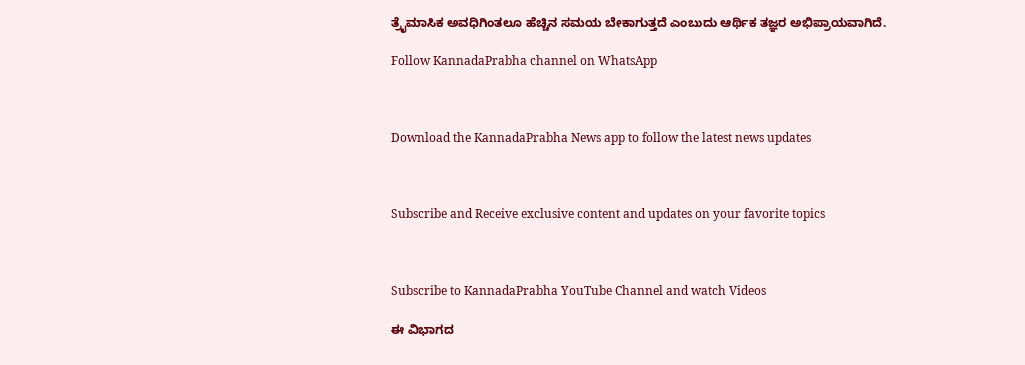ತ್ರೈಮಾಸಿಕ ಅವಧಿಗಿಂತಲೂ ಹೆಚ್ಚಿನ ಸಮಯ ಬೇಕಾಗುತ್ತದೆ ಎಂಬುದು ಆರ್ಥಿಕ ತಜ್ಞರ ಅಭಿಪ್ರಾಯವಾಗಿದೆ.

Follow KannadaPrabha channel on WhatsApp



Download the KannadaPrabha News app to follow the latest news updates



Subscribe and Receive exclusive content and updates on your favorite topics



Subscribe to KannadaPrabha YouTube Channel and watch Videos

ಈ ವಿಭಾಗದ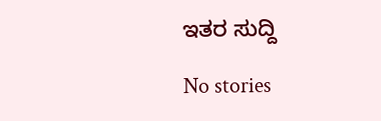ಇತರ ಸುದ್ದಿ

No stories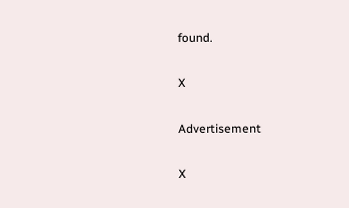found.

X

Advertisement

X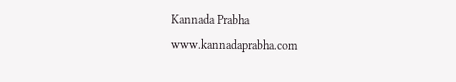Kannada Prabha
www.kannadaprabha.com